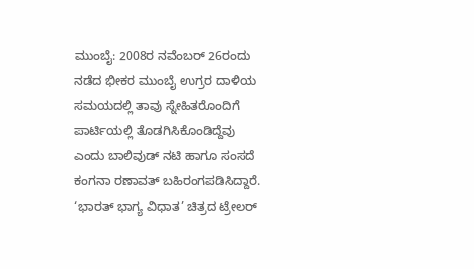ಮುಂಬೈ: 2008ರ ನವೆಂಬರ್ 26ರಂದು ನಡೆದ ಭೀಕರ ಮುಂಬೈ ಉಗ್ರರ ದಾಳಿಯ ಸಮಯದಲ್ಲಿ ತಾವು ಸ್ನೇಹಿತರೊಂದಿಗೆ ಪಾರ್ಟಿಯಲ್ಲಿ ತೊಡಗಿಸಿಕೊಂಡಿದ್ದೆವು ಎಂದು ಬಾಲಿವುಡ್ ನಟಿ ಹಾಗೂ ಸಂಸದೆ ಕಂಗನಾ ರಣಾವತ್ ಬಹಿರಂಗಪಡಿಸಿದ್ದಾರೆ. ‘ಭಾರತ್ ಭಾಗ್ಯ ವಿಧಾತ’ ಚಿತ್ರದ ಟ್ರೇಲರ್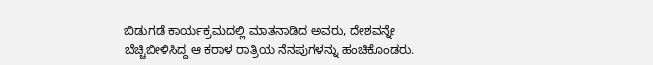ಬಿಡುಗಡೆ ಕಾರ್ಯಕ್ರಮದಲ್ಲಿ ಮಾತನಾಡಿದ ಅವರು, ದೇಶವನ್ನೇ ಬೆಚ್ಚಿಬೀಳಿಸಿದ್ದ ಆ ಕರಾಳ ರಾತ್ರಿಯ ನೆನಪುಗಳನ್ನು ಹಂಚಿಕೊಂಡರು.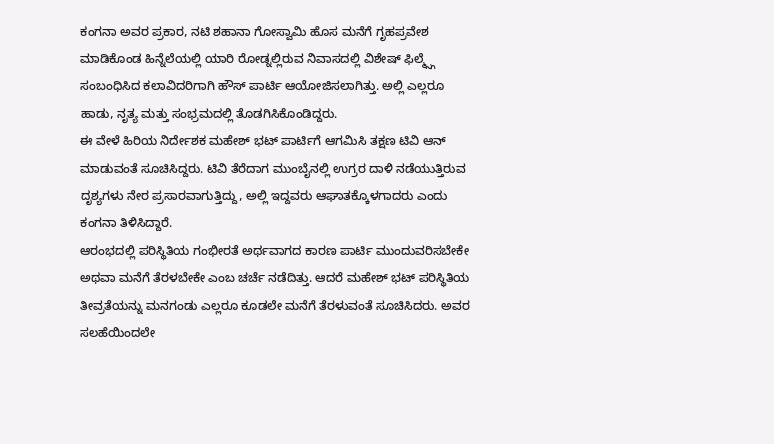ಕಂಗನಾ ಅವರ ಪ್ರಕಾರ, ನಟಿ ಶಹಾನಾ ಗೋಸ್ವಾಮಿ ಹೊಸ ಮನೆಗೆ ಗೃಹಪ್ರವೇಶ ಮಾಡಿಕೊಂಡ ಹಿನ್ನೆಲೆಯಲ್ಲಿ ಯಾರಿ ರೋಡ್ನಲ್ಲಿರುವ ನಿವಾಸದಲ್ಲಿ ವಿಶೇಷ್ ಫಿಲ್ಮ್ಸ್ಗೆ ಸಂಬಂಧಿಸಿದ ಕಲಾವಿದರಿಗಾಗಿ ಹೌಸ್ ಪಾರ್ಟಿ ಆಯೋಜಿಸಲಾಗಿತ್ತು. ಅಲ್ಲಿ ಎಲ್ಲರೂ ಹಾಡು, ನೃತ್ಯ ಮತ್ತು ಸಂಭ್ರಮದಲ್ಲಿ ತೊಡಗಿಸಿಕೊಂಡಿದ್ದರು.
ಈ ವೇಳೆ ಹಿರಿಯ ನಿರ್ದೇಶಕ ಮಹೇಶ್ ಭಟ್ ಪಾರ್ಟಿಗೆ ಆಗಮಿಸಿ ತಕ್ಷಣ ಟಿವಿ ಆನ್ ಮಾಡುವಂತೆ ಸೂಚಿಸಿದ್ದರು. ಟಿವಿ ತೆರೆದಾಗ ಮುಂಬೈನಲ್ಲಿ ಉಗ್ರರ ದಾಳಿ ನಡೆಯುತ್ತಿರುವ ದೃಶ್ಯಗಳು ನೇರ ಪ್ರಸಾರವಾಗುತ್ತಿದ್ದು, ಅಲ್ಲಿ ಇದ್ದವರು ಆಘಾತಕ್ಕೊಳಗಾದರು ಎಂದು ಕಂಗನಾ ತಿಳಿಸಿದ್ದಾರೆ.
ಆರಂಭದಲ್ಲಿ ಪರಿಸ್ಥಿತಿಯ ಗಂಭೀರತೆ ಅರ್ಥವಾಗದ ಕಾರಣ ಪಾರ್ಟಿ ಮುಂದುವರಿಸಬೇಕೇ ಅಥವಾ ಮನೆಗೆ ತೆರಳಬೇಕೇ ಎಂಬ ಚರ್ಚೆ ನಡೆದಿತ್ತು. ಆದರೆ ಮಹೇಶ್ ಭಟ್ ಪರಿಸ್ಥಿತಿಯ ತೀವ್ರತೆಯನ್ನು ಮನಗಂಡು ಎಲ್ಲರೂ ಕೂಡಲೇ ಮನೆಗೆ ತೆರಳುವಂತೆ ಸೂಚಿಸಿದರು. ಅವರ ಸಲಹೆಯಿಂದಲೇ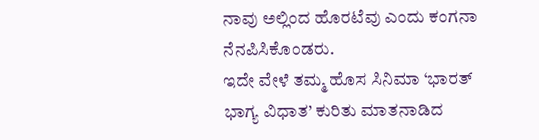ನಾವು ಅಲ್ಲಿಂದ ಹೊರಟೆವು ಎಂದು ಕಂಗನಾ ನೆನಪಿಸಿಕೊಂಡರು.
ಇದೇ ವೇಳೆ ತಮ್ಮ ಹೊಸ ಸಿನಿಮಾ ‘ಭಾರತ್ ಭಾಗ್ಯ ವಿಧಾತ’ ಕುರಿತು ಮಾತನಾಡಿದ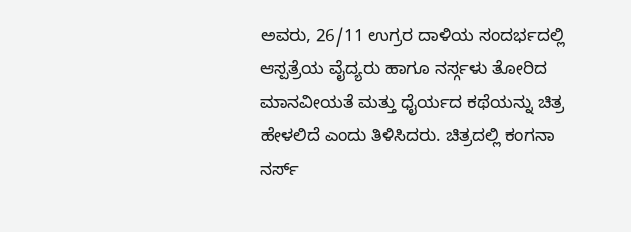ಅವರು, 26/11 ಉಗ್ರರ ದಾಳಿಯ ಸಂದರ್ಭದಲ್ಲಿ ಆಸ್ಪತ್ರೆಯ ವೈದ್ಯರು ಹಾಗೂ ನರ್ಸ್ಗಳು ತೋರಿದ ಮಾನವೀಯತೆ ಮತ್ತು ಧೈರ್ಯದ ಕಥೆಯನ್ನು ಚಿತ್ರ ಹೇಳಲಿದೆ ಎಂದು ತಿಳಿಸಿದರು. ಚಿತ್ರದಲ್ಲಿ ಕಂಗನಾ ನರ್ಸ್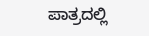ಪಾತ್ರದಲ್ಲಿ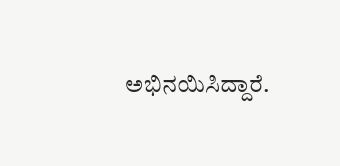ಅಭಿನಯಿಸಿದ್ದಾರೆ.